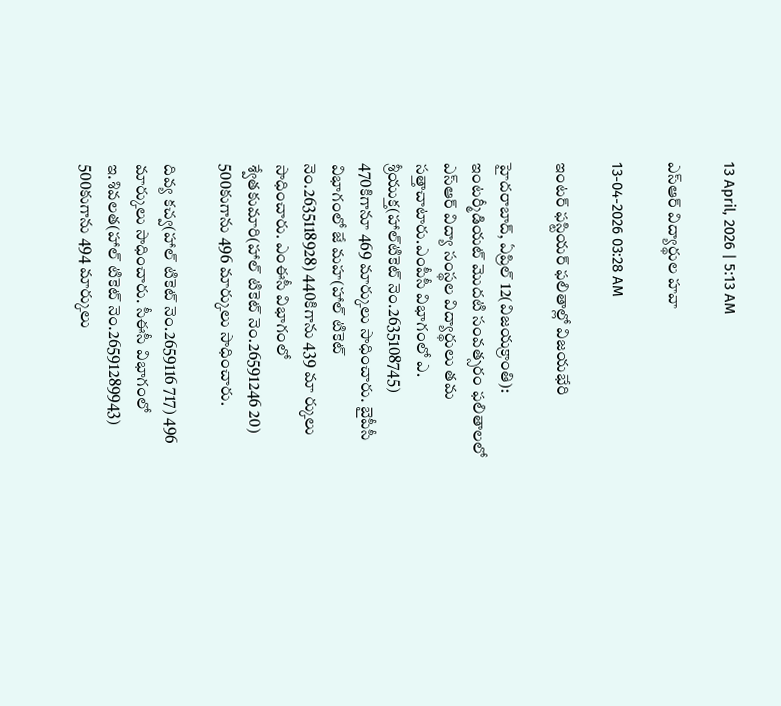13 April, 2026 | 5:13 AM

ఎస్‌ఆర్ విద్యార్థుల హవా

13-04-2026 03:28 AM

ఇంటర్ ఫస్టియర్ ఫలితాల్లో విజయభేరి

హైదరాబాద్, ఏప్రిల్ 12(విజయక్రాంతి): ఇంటర్మీడియట్ మొదటి సంవత్సరం ఫలితాలలో ఎస్‌ఆర్ విద్యా సంస్థల విద్యార్థులు తమ సత్తాచాటారు.ఎంపీసీ విభాగంలో ఎ. శ్రీయుక్త(హాల్‌టికెట్ నెం.2635108745) 470కిగానూ 469 మార్కులు సాధించారు. బైపీసీ విభాగంలో జే మహ(హాల్ టికెట్ నెం.2635118928) 440కిగాను 439 మా ర్కులు సాధించారు. ఎంఈసీ విభాగంలో శ్వేతకుమారి(హాల్ టికెట్ నెం.26591246 20) 500కుగాను 496 మార్కులు సాధించారు.

దివ్య కచ్వ(హాల్ టికెట్ నెం.2659116 717) 496 మార్కులు సాధించారు. సీఈసీ విభాగంలో ఇ.శివలత(హాల్ టికెట్ నెం.26591289943) 500కుగాను 494 మార్కులు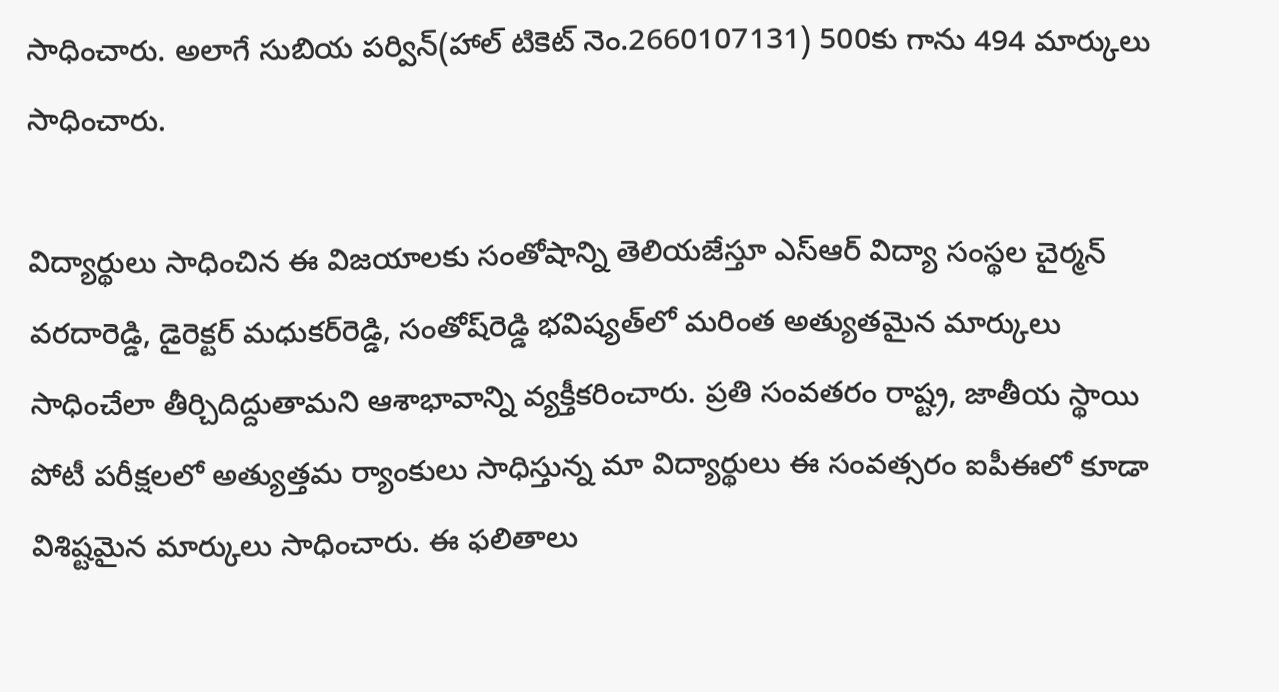సాధించారు. అలాగే సుబియ పర్విన్(హాల్ టికెట్ నెం.2660107131) 500కు గాను 494 మార్కులు సాధించారు.

విద్యార్థులు సాధించిన ఈ విజయాలకు సంతోషాన్ని తెలియజేస్తూ ఎస్‌ఆర్ విద్యా సంస్థల చైర్మన్ వరదారెడ్డి, డైరెక్టర్ మధుకర్‌రెడ్డి, సంతోష్‌రెడ్డి భవిష్యత్‌లో మరింత అత్యుతమైన మార్కులు సాధించేలా తీర్చిదిద్దుతామని ఆశాభావాన్ని వ్యక్తీకరించారు. ప్రతి సంవతరం రాష్ట్ర, జాతీయ స్థాయి పోటీ పరీక్షలలో అత్యుత్తమ ర్యాంకులు సాధిస్తున్న మా విద్యార్థులు ఈ సంవత్సరం ఐపీఈలో కూడా విశిష్టమైన మార్కులు సాధించారు. ఈ ఫలితాలు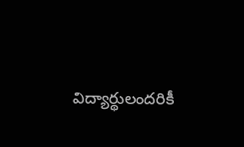విద్యార్థులందరికీ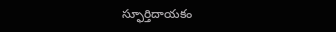స్ఫూర్తిదాయకం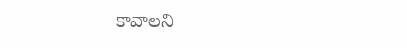కావాలని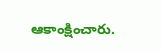ఆకాంక్షించారు.